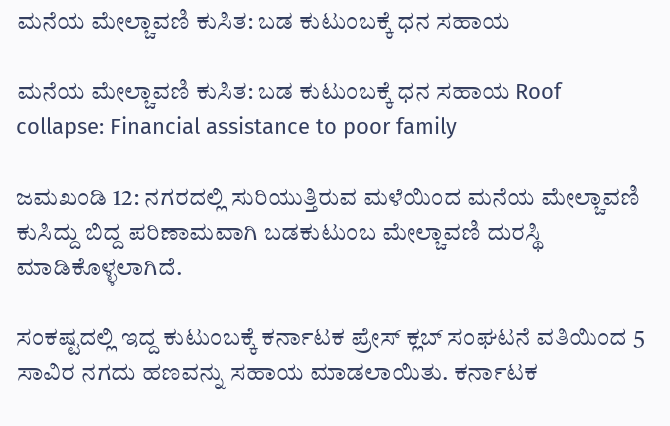ಮನೆಯ ಮೇಲ್ಚಾವಣಿ ಕುಸಿತ: ಬಡ ಕುಟುಂಬಕ್ಕೆ ಧನ ಸಹಾಯ

ಮನೆಯ ಮೇಲ್ಚಾವಣಿ ಕುಸಿತ: ಬಡ ಕುಟುಂಬಕ್ಕೆ ಧನ ಸಹಾಯ Roof collapse: Financial assistance to poor family

ಜಮಖಂಡಿ 12: ನಗರದಲ್ಲಿ ಸುರಿಯುತ್ತಿರುವ ಮಳೆಯಿಂದ ಮನೆಯ ಮೇಲ್ಚಾವಣಿ ಕುಸಿದ್ದು ಬಿದ್ದ ಪರಿಣಾಮವಾಗಿ ಬಡಕುಟುಂಬ ಮೇಲ್ಚಾವಣಿ ದುರಸ್ಥಿ ಮಾಡಿಕೊಳ್ಳಲಾಗಿದೆ.

ಸಂಕಷ್ಟದಲ್ಲಿ ಇದ್ದ ಕುಟುಂಬಕ್ಕೆ ಕರ್ನಾಟಕ ಪ್ರೇಸ್ ಕ್ಲಬ್ ಸಂಘಟನೆ ವತಿಯಿಂದ 5 ಸಾವಿರ ನಗದು ಹಣವನ್ನು ಸಹಾಯ ಮಾಡಲಾಯಿತು. ಕರ್ನಾಟಕ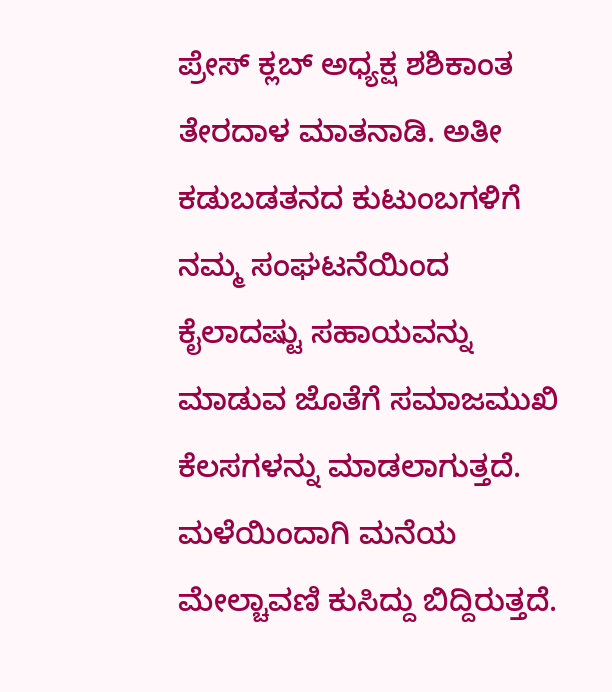ಪ್ರೇಸ್ ಕ್ಲಬ್ ಅಧ್ಯಕ್ಷ ಶಶಿಕಾಂತ ತೇರದಾಳ ಮಾತನಾಡಿ. ಅತೀ ಕಡುಬಡತನದ ಕುಟುಂಬಗಳಿಗೆ ನಮ್ಮ ಸಂಘಟನೆಯಿಂದ ಕೈಲಾದಷ್ಟು ಸಹಾಯವನ್ನು ಮಾಡುವ ಜೊತೆಗೆ ಸಮಾಜಮುಖಿ ಕೆಲಸಗಳನ್ನು ಮಾಡಲಾಗುತ್ತದೆ. ಮಳೆಯಿಂದಾಗಿ ಮನೆಯ ಮೇಲ್ಚಾವಣಿ ಕುಸಿದ್ದು ಬಿದ್ದಿರುತ್ತದೆ.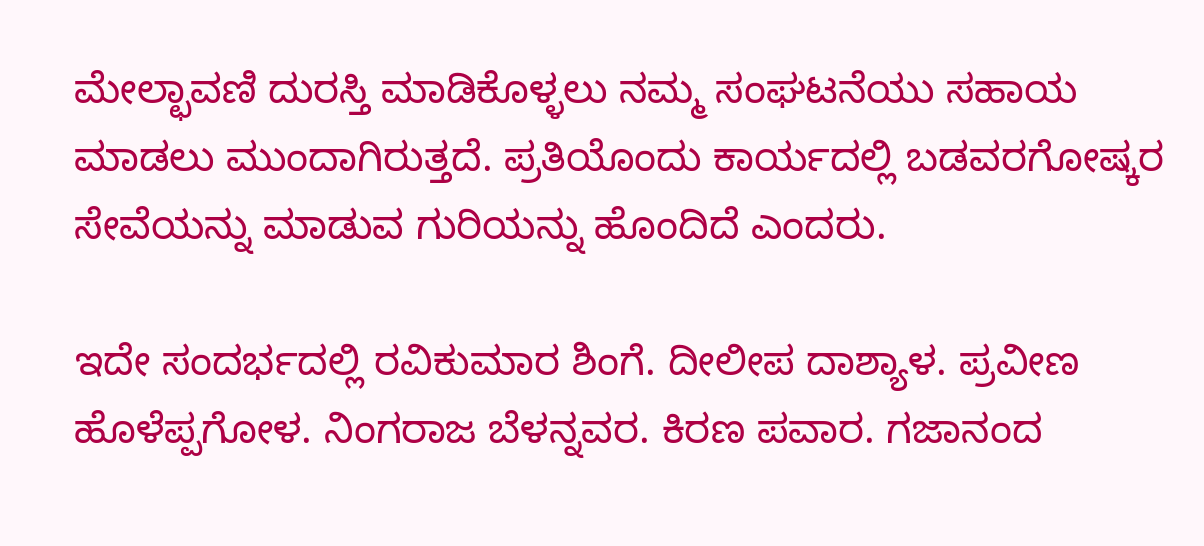ಮೇಲ್ಛಾವಣಿ ದುರಸ್ತಿ ಮಾಡಿಕೊಳ್ಳಲು ನಮ್ಮ ಸಂಘಟನೆಯು ಸಹಾಯ ಮಾಡಲು ಮುಂದಾಗಿರುತ್ತದೆ. ಪ್ರತಿಯೊಂದು ಕಾರ್ಯದಲ್ಲಿ ಬಡವರಗೋಷ್ಕರ ಸೇವೆಯನ್ನು ಮಾಡುವ ಗುರಿಯನ್ನು ಹೊಂದಿದೆ ಎಂದರು.

ಇದೇ ಸಂದರ್ಭದಲ್ಲಿ ರವಿಕುಮಾರ ಶಿಂಗೆ. ದೀಲೀಪ ದಾಶ್ಯಾಳ. ಪ್ರವೀಣ ಹೊಳೆಪ್ಪಗೋಳ. ನಿಂಗರಾಜ ಬೆಳನ್ನವರ. ಕಿರಣ ಪವಾರ. ಗಜಾನಂದ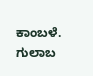ಕಾಂಬಳೆ. ಗುಲಾಬ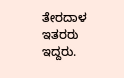ತೇರದಾಳ ಇತರರು ಇದ್ದರು.